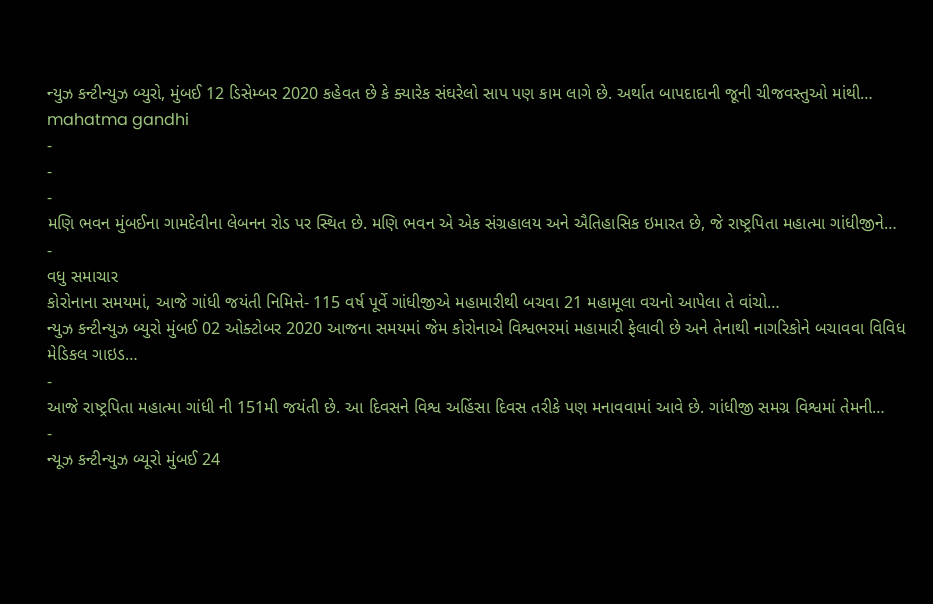ન્યુઝ કન્ટીન્યુઝ બ્યુરો, મુંબઈ 12 ડિસેમ્બર 2020 કહેવત છે કે ક્યારેક સંઘરેલો સાપ પણ કામ લાગે છે. અર્થાત બાપદાદાની જૂની ચીજવસ્તુઓ માંથી…
mahatma gandhi
-
-
-
મણિ ભવન મુંબઈના ગામદેવીના લેબનન રોડ પર સ્થિત છે. મણિ ભવન એ એક સંગ્રહાલય અને ઐતિહાસિક ઇમારત છે, જે રાષ્ટ્રપિતા મહાત્મા ગાંધીજીને…
-
વધુ સમાચાર
કોરોનાના સમયમાં, આજે ગાંધી જયંતી નિમિત્તે- 115 વર્ષ પૂર્વે ગાંધીજીએ મહામારીથી બચવા 21 મહામૂલા વચનો આપેલા તે વાંચો…
ન્યુઝ કન્ટીન્યુઝ બ્યુરો મુંબઈ 02 ઓક્ટોબર 2020 આજના સમયમાં જેમ કોરોનાએ વિશ્વભરમાં મહામારી ફેલાવી છે અને તેનાથી નાગરિકોને બચાવવા વિવિધ મેડિકલ ગાઇડ…
-
આજે રાષ્ટ્રપિતા મહાત્મા ગાંધી ની 151મી જયંતી છે. આ દિવસને વિશ્વ અહિંસા દિવસ તરીકે પણ મનાવવામાં આવે છે. ગાંધીજી સમગ્ર વિશ્વમાં તેમની…
-
ન્યૂઝ કન્ટીન્યુઝ બ્યૂરો મુંબઈ 24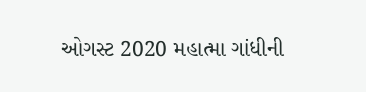ઓગસ્ટ 2020 મહાત્મા ગાંધીની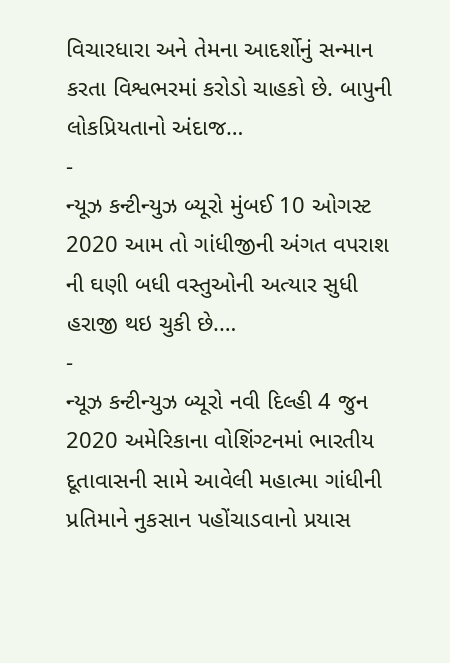વિચારધારા અને તેમના આદર્શોનું સન્માન કરતા વિશ્વભરમાં કરોડો ચાહકો છે. બાપુની લોકપ્રિયતાનો અંદાજ…
-
ન્યૂઝ કન્ટીન્યુઝ બ્યૂરો મુંબઈ 10 ઓગસ્ટ 2020 આમ તો ગાંધીજીની અંગત વપરાશ ની ઘણી બધી વસ્તુઓની અત્યાર સુધી હરાજી થઇ ચુકી છે.…
-
ન્યૂઝ કન્ટીન્યુઝ બ્યૂરો નવી દિલ્હી 4 જુન 2020 અમેરિકાના વોશિંગ્ટનમાં ભારતીય દૂતાવાસની સામે આવેલી મહાત્મા ગાંધીની પ્રતિમાને નુકસાન પહોંચાડવાનો પ્રયાસ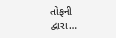તોફની દ્વારા…